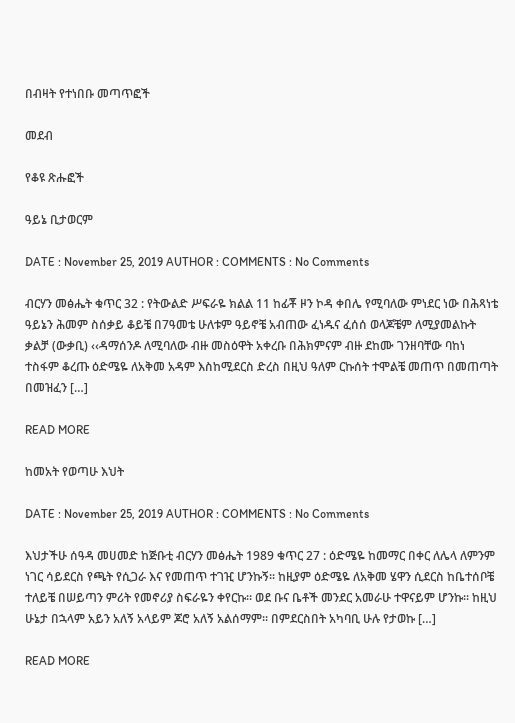በብዛት የተነበቡ መጣጥፎች

መደብ

የቆዩ ጽሑፎች

ዓይኔ ቢታወርም

DATE : November 25, 2019 AUTHOR : COMMENTS : No Comments

ብርሃን መፅሔት ቁጥር 32 : የትውልድ ሥፍራዬ ክልል 11 ከፊቾ ዞን ኮዳ ቀበሌ የሚባለው ምነደር ነው በሕጻነቴ ዓይኔን ሕመም ስሰቃይ ቆይቼ በ7ዓመቴ ሁለቱም ዓይኖቼ አብጠው ፈነዱና ፈሰሰ ወላጆቼም ለሚያመልኩት ቃልቻ (ውቃቢ) ‹‹ዳማሰንዶ ለሚባለው ብዙ መስዕዋት አቀረቡ በሕክምናም ብዙ ደከሙ ገንዘባቸው ባከነ ተስፋም ቆረጡ ዕድሜዬ ለአቅመ አዳም እስከሚደርስ ድረስ በዚህ ዓለም ርኩሰት ተሞልቼ መጠጥ በመጠጣት በመዝፈን […]

READ MORE

ከመአት የወጣሁ እህት

DATE : November 25, 2019 AUTHOR : COMMENTS : No Comments

እህታችሁ ሰዓዳ መሀመድ ከጅቡቲ ብርሃን መፅሔት 1989 ቁጥር 27 : ዕድሜዬ ከመማር በቀር ለሌላ ለምንም ነገር ሳይደርስ የጫት የሲጋራ እና የመጠጥ ተገዢ ሆንኩኝ፡፡ ከዚያም ዕድሜዬ ለአቅመ ሄዋን ሲደርስ ከቤተሰቦቼ ተለይቼ በሠይጣን ምሪት የመኖሪያ ስፍራዬን ቀየርኩ፡፡ ወደ ቡና ቤቶች መንደር አመራሁ ተዋናይም ሆንኩ፡፡ ከዚህ ሁኔታ በኋላም አይን አለኝ አላይም ጆሮ አለኝ አልሰማም፡፡ በምደርስበት አካባቢ ሁሉ የታወኩ […]

READ MORE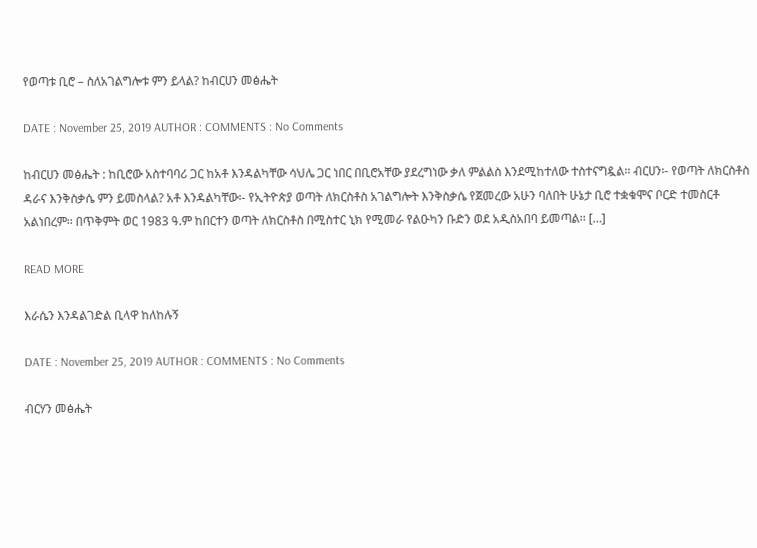የወጣቱ ቢሮ – ስለአገልግሎቱ ምን ይላል? ከብርሀን መፅሔት

DATE : November 25, 2019 AUTHOR : COMMENTS : No Comments

ከብርሀን መፅሔት : ከቢሮው አስተባባሪ ጋር ከአቶ እንዳልካቸው ሳህሌ ጋር ነበር በቢሮአቸው ያደረግነው ቃለ ምልልስ እንደሚከተለው ተስተናግዷል፡፡ ብርሀን፡- የወጣት ለክርስቶስ ዳራና እንቅስቃሴ ምን ይመስላል? አቶ እንዳልካቸው፡- የኢትዮጵያ ወጣት ለክርስቶስ አገልግሎት እንቅስቃሴ የጀመረው አሁን ባለበት ሁኔታ ቢሮ ተቋቁሞና ቦርድ ተመስርቶ አልነበረም፡፡ በጥቅምት ወር 1983 ዓ.ም ከበርተን ወጣት ለክርስቶስ በሚስተር ኒክ የሚመራ የልዑካን ቡድን ወደ አዲስአበባ ይመጣል፡፡ […]

READ MORE

እራሴን እንዳልገድል ቢላዋ ከለከሉኝ

DATE : November 25, 2019 AUTHOR : COMMENTS : No Comments

ብርሃን መፅሔት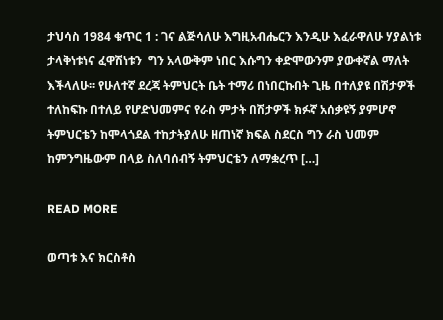ታህሳስ 1984 ቁጥር 1 : ገና ልጅሳለሁ እግዚአብሔርን እንዲሁ እፈራዋለሁ ሃያልነቱ ታላቅነቱነና ፈዋሽነቱን  ግን አላውቅም ነበር እሱግን ቀድሞውንም ያውቀኛል ማለት እችላለሁ፡፡ የሁለተኛ ደረጃ ትምህርት ቤት ተማሪ በነበርኩበት ጊዜ በተለያዩ በሽታዎች ተለከፍኩ በተለይ የሆድህመምና የራስ ምታት በሽታዎች ክፉኛ አሰቃዩኝ ያምሆኖ ትምህርቴን ከሞላጎደል ተከታትያለሁ ዘጠነኛ ክፍል ስደርስ ግን ራስ ህመም ከምንግዜውም በላይ ስለባሰብኝ ትምህርቴን ለማቋረጥ […]

READ MORE

ወጣቱ እና ክርስቶስ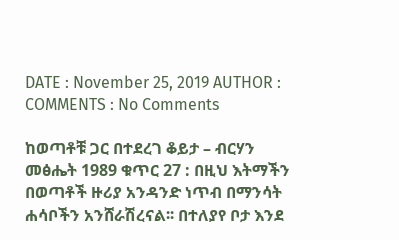DATE : November 25, 2019 AUTHOR : COMMENTS : No Comments

ከወጣቶቹ ጋር በተደረገ ቆይታ – ብርሃን መፅሔት 1989 ቁጥር 27 : በዚህ እትማችን በወጣቶች ዙሪያ አንዳንድ ነጥብ በማንሳት ሐሳቦችን አንሸራሽረናል፡፡ በተለያየ ቦታ እንደ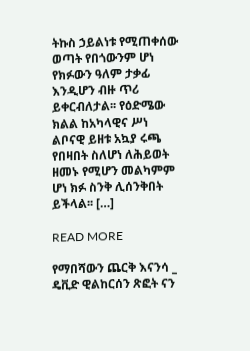ትኩስ ኃይልነቱ የሚጠቀሰው ወጣት የበጎውንም ሆነ የክፉውን ዓለም ታቃፊ እንዲሆን ብዙ ጥሪ ይቀርብለታል፡፡ የዕድሜው ክልል ከአካላዊና ሥነ ልቦናዊ ይዘቱ አኳያ ሩጫ የበዛበት ስለሆነ ለሕይወት ዘመኑ የሚሆን መልካምም ሆነ ክፉ ስንቅ ሊሰንቅበት ይችላል፡፡ […]

READ MORE

የማበሻውን ጨርቅ እናንሳ _ ዴቪድ ዊልከርሰን ጽፎት ናን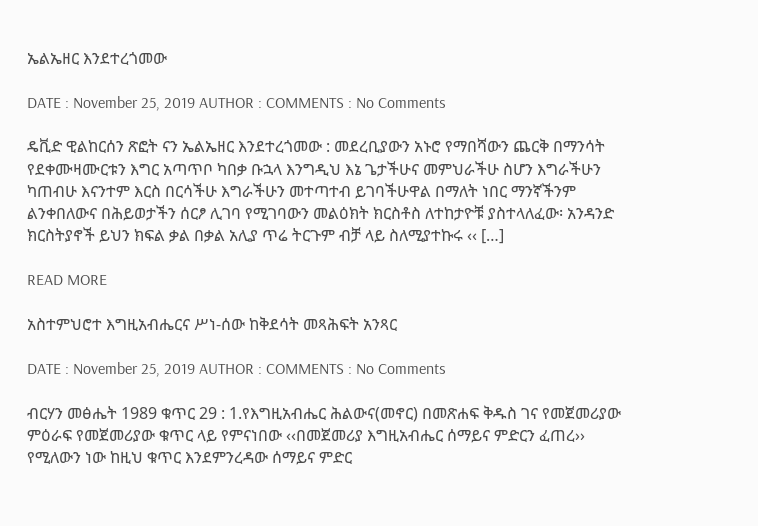ኤልኤዘር እንደተረጎመው

DATE : November 25, 2019 AUTHOR : COMMENTS : No Comments

ዴቪድ ዊልከርሰን ጽፎት ናን ኤልኤዘር እንደተረጎመው : መደረቢያውን አኑሮ የማበሻውን ጨርቅ በማንሳት የደቀሙዛሙርቱን እግር አጣጥቦ ካበቃ ቡኋላ እንግዲህ እኔ ጌታችሁና መምህራችሁ ስሆን እግራችሁን ካጠብሁ እናንተም እርስ በርሳችሁ እግራችሁን መተጣተብ ይገባችሁዋል በማለት ነበር ማንኛችንም ልንቀበለውና በሕይወታችን ሰርፆ ሊገባ የሚገባውን መልዕክት ክርስቶስ ለተከታዮቹ ያስተላለፈው፡ አንዳንድ ክርስትያኖች ይህን ክፍል ቃል በቃል አሊያ ጥሬ ትርጉም ብቻ ላይ ስለሚያተኩሩ ‹‹ […]

READ MORE

አስተምህሮተ እግዚአብሔርና ሥነ-ሰው ከቅደሳት መጻሕፍት አንጻር

DATE : November 25, 2019 AUTHOR : COMMENTS : No Comments

ብርሃን መፅሔት 1989 ቁጥር 29 : 1.የእግዚአብሔር ሕልውና(መኖር) በመጽሐፍ ቅዱስ ገና የመጀመሪያው ምዕራፍ የመጀመሪያው ቁጥር ላይ የምናነበው ‹‹በመጀመሪያ እግዚአብሔር ሰማይና ምድርን ፈጠረ›› የሚለውን ነው ከዚህ ቁጥር እንደምንረዳው ሰማይና ምድር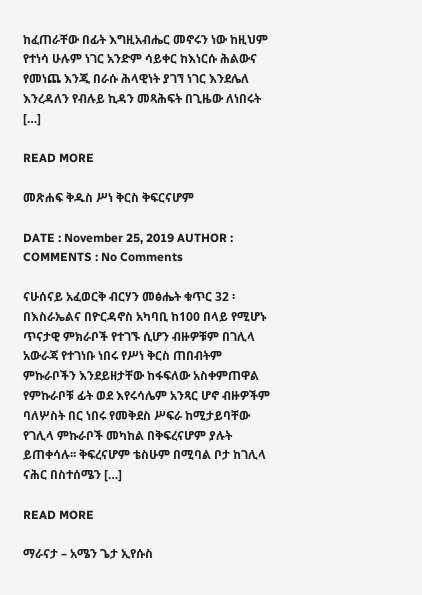ከፈጠራቸው በፊት እግዚአብሔር መኖሩን ነው ከዚህም የተነሳ ሁሉም ነገር አንድም ሳይቀር ከእነርሱ ሕልውና የመነጨ እንጂ በራሱ ሕላዊነት ያገኘ ነገር እንደሌለ እንረዳለን የብሉይ ኪዳን መጻሕፍት በጊዜው ለነበሩት […]

READ MORE

መጽሐፍ ቅዱስ ሥነ ቅርስ ቅፍርናሆም

DATE : November 25, 2019 AUTHOR : COMMENTS : No Comments

ናሁሰናይ አፈወርቅ ብርሃን መፅሔት ቁጥር 32 ፡ በእስራኤልና በዮርዳኖስ አካባቢ ከ100 በላይ የሚሆኑ ጥናታዊ ምክራቦች የተገኙ ሲሆን ብዙዎቹም በገሊላ አውራጃ የተገነቡ ነበሩ የሥነ ቅርስ ጠበብትም ምኩራቦችን እንደይዘታቸው ከፋፍለው አስቀምጠዋል የምኩራቦቹ ፊት ወደ እየሩሳሌም አንጻር ሆኖ ብዙዎችም ባለሦስት በር ነበሩ የመቅደስ ሥፍራ ከሚታይባቸው የገሊላ ምኩራቦች መካከል በቅፍረናሆም ያሉት ይጠቀሳሉ፡፡ ቅፍረናሆም ቴስሁም በሚባል ቦታ ከገሊላ ናሕር በስተሰሜን […]

READ MORE

ማራናታ – አሜን ጌታ ኢየሱስ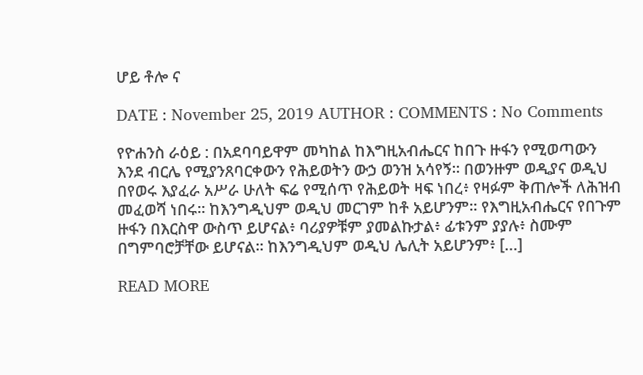ሆይ ቶሎ ና

DATE : November 25, 2019 AUTHOR : COMMENTS : No Comments

የዮሐንስ ራዕይ : በአደባባይዋም መካከል ከእግዚአብሔርና ከበጉ ዙፋን የሚወጣውን እንደ ብርሌ የሚያንጸባርቀውን የሕይወትን ውኃ ወንዝ አሳየኝ። በወንዙም ወዲያና ወዲህ በየወሩ እያፈራ አሥራ ሁለት ፍሬ የሚሰጥ የሕይወት ዛፍ ነበረ፥ የዛፉም ቅጠሎች ለሕዝብ መፈወሻ ነበሩ። ከእንግዲህም ወዲህ መርገም ከቶ አይሆንም። የእግዚአብሔርና የበጉም ዙፋን በእርስዋ ውስጥ ይሆናል፥ ባሪያዎቹም ያመልኩታል፥ ፊቱንም ያያሉ፥ ስሙም በግምባሮቻቸው ይሆናል። ከእንግዲህም ወዲህ ሌሊት አይሆንም፥ […]

READ MORE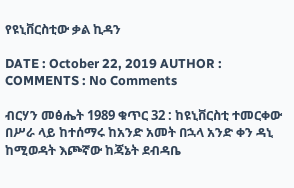የዩኒቨርስቲው ቃል ኪዳን

DATE : October 22, 2019 AUTHOR : COMMENTS : No Comments

ብርሃን መፅሔት 1989 ቁጥር 32 : ከዩኒቨርስቲ ተመርቀው በሥራ ላይ ከተሰማሩ ከአንድ አመት በኋላ አንድ ቀን ዳኒ ከሚወዳት እጮኛው ከጃኔት ደብዳቤ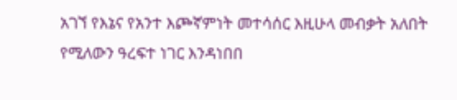አገኘ የእኔና የአንተ እጮኛምነት መተሳሰር እዚሁላ መብቃት አለበት የሚለውን ዓረፍተ ነገር እንዳነበበ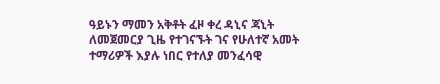ዓይኑን ማመን አቅቶት ፈዞ ቀረ ዳኒና ጃኒት ለመጀመርያ ጊዜ የተገናኙት ገና የሁለተኛ አመት ተማሪዎች እያሉ ነበር የተለያ መንፈሳዊ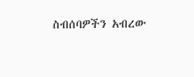ስብሰባዎችን አብረው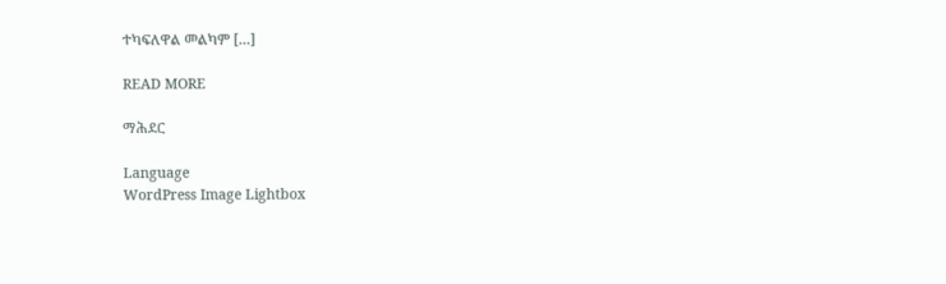ተካፍለዋል መልካም […]

READ MORE

ማሕደር

Language
WordPress Image Lightbox